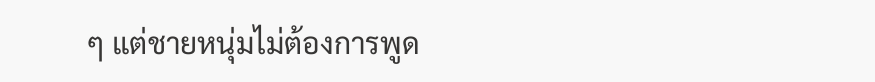ๆ แต่ชายหนุ่มไม่ต้องการพูด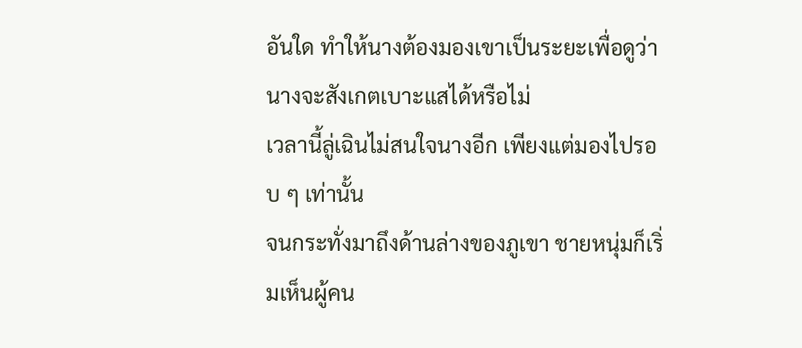อันใด ทำให้นางต้องมองเขาเป็นระยะเพื่อดูว่านางจะสังเกตเบาะแสได้หรือไม่
เวลานี้ลู่เฉินไม่สนใจนางอีก เพียงแต่มองไปรอบ ๆ เท่านั้น
จนกระทั่งมาถึงด้านล่างของภูเขา ชายหนุ่มก็เริ่มเห็นผู้คน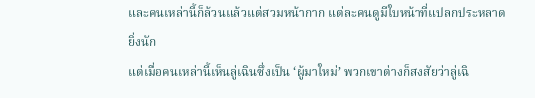และคนเหล่านี้ก็ล้วนแล้วแต่สวมหน้ากาก แต่ละคนดูมีใบหน้าที่แปลกประหลาดยิ่งนัก
แต่เมื่อคนเหล่านี้เห็นลู่เฉินซึ่งเป็น ‘ผู้มาใหม่’ พวกเขาต่างก็สงสัยว่าลู่เฉิ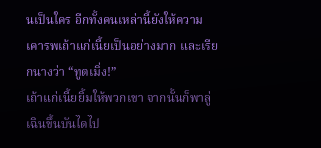นเป็นใคร อีกทั้งคนเหล่านี้ยังให้ความเคารพเถ้าแก่เนี้ยเป็นอย่างมาก และเรียกนางว่า “ทูตเมิ่ง!”
เถ้าแก่เนี้ยยิ้มให้พวกเขา จากนั้นก็พาลู่เฉินขึ้นบันไดไป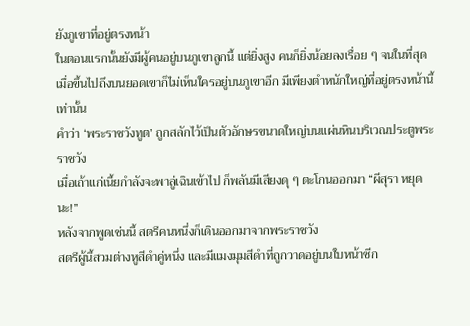ยังภูเขาที่อยู่ตรงหน้า
ในตอนแรกนั้นยังมีผู้คนอยู่บนภูเขาลูกนี้ แต่ยิ่งสูง คนก็ยิ่งน้อยลงเรื่อย ๆ จนในที่สุด เมื่อขึ้นไปถึงบนยอดเขาก็ไม่เห็นใครอยู่บนภูเขาอีก มีเพียงตำหนักใหญ่ที่อยู่ตรงหน้านี้เท่านั้น
คำว่า ‘พระราชวังทูต’ ถูกสลักไว้เป็นตัวอักษรขนาดใหญ่บนแผ่นหินบริเวณประตูพระราชวัง
เมื่อเถ้าแก่เนี้ยกำลังจะพาลู่เฉินเข้าไป ก็พลันมีเสียงดุ ๆ ตะโกนออกมา “ผีสุรา หยุดนะ!”
หลังจากพูดเช่นนี้ สตรีคนหนึ่งก็เดินออกมาจากพระราชวัง
สตรีผู้นี้สวมต่างหูสีดำคู่หนึ่ง และมีแมงมุมสีดำที่ถูกวาดอยู่บนใบหน้าซีก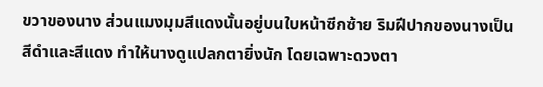ขวาของนาง ส่วนแมงมุมสีแดงนั้นอยู่บนใบหน้าซีกซ้าย ริมฝีปากของนางเป็นสีดำและสีแดง ทำให้นางดูแปลกตายิ่งนัก โดยเฉพาะดวงตา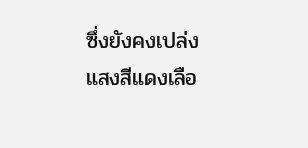ซึ่งยังคงเปล่งแสงสีแดงเลือ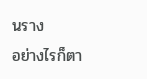นราง
อย่างไรก็ตา